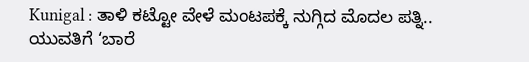Kunigal : ತಾಳಿ ಕಟ್ಟೋ ವೇಳೆ ಮಂಟಪಕ್ಕೆ ನುಗ್ಗಿದ ಮೊದಲ ಪತ್ನಿ.. ಯುವತಿಗೆ ‘ಬಾರೆ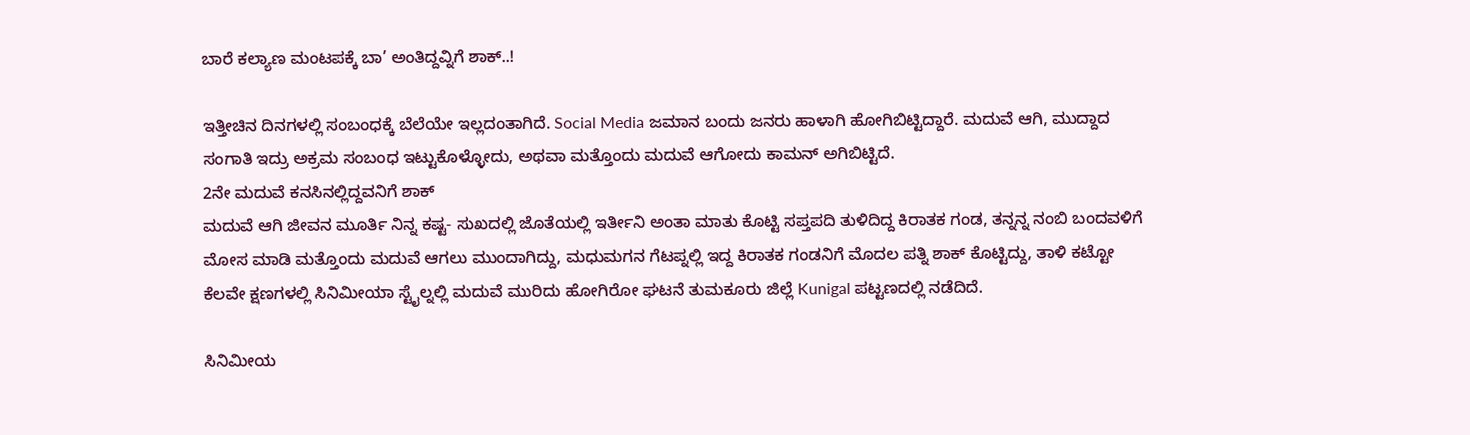ಬಾರೆ ಕಲ್ಯಾಣ ಮಂಟಪಕ್ಕೆ ಬಾ’ ಅಂತಿದ್ದವ್ನಿಗೆ ಶಾಕ್..!

ಇತ್ತೀಚಿನ ದಿನಗಳಲ್ಲಿ ಸಂಬಂಧಕ್ಕೆ ಬೆಲೆಯೇ ಇಲ್ಲದಂತಾಗಿದೆ. Social Media ಜಮಾನ ಬಂದು ಜನರು ಹಾಳಾಗಿ ಹೋಗಿಬಿಟ್ಟಿದ್ದಾರೆ. ಮದುವೆ ಆಗಿ, ಮುದ್ದಾದ ಸಂಗಾತಿ ಇದ್ರು ಅಕ್ರಮ ಸಂಬಂಧ ಇಟ್ಟುಕೊಳ್ಳೋದು, ಅಥವಾ ಮತ್ತೊಂದು ಮದುವೆ ಆಗೋದು ಕಾಮನ್ ಅಗಿಬಿಟ್ಟಿದೆ.
2ನೇ ಮದುವೆ ಕನಸಿನಲ್ಲಿದ್ದವನಿಗೆ ಶಾಕ್
ಮದುವೆ ಆಗಿ ಜೀವನ ಮೂರ್ತಿ ನಿನ್ನ ಕಷ್ಟ- ಸುಖದಲ್ಲಿ ಜೊತೆಯಲ್ಲಿ ಇರ್ತೀನಿ ಅಂತಾ ಮಾತು ಕೊಟ್ಟಿ ಸಪ್ತಪದಿ ತುಳಿದಿದ್ದ ಕಿರಾತಕ ಗಂಡ, ತನ್ನನ್ನ ನಂಬಿ ಬಂದವಳಿಗೆ ಮೋಸ ಮಾಡಿ ಮತ್ತೊಂದು ಮದುವೆ ಆಗಲು ಮುಂದಾಗಿದ್ದು, ಮಧುಮಗನ ಗೆಟಪ್ನಲ್ಲಿ ಇದ್ದ ಕಿರಾತಕ ಗಂಡನಿಗೆ ಮೊದಲ ಪತ್ನಿ ಶಾಕ್ ಕೊಟ್ಟಿದ್ದು, ತಾಳಿ ಕಟ್ಟೋ ಕೆಲವೇ ಕ್ಷಣಗಳಲ್ಲಿ ಸಿನಿಮೀಯಾ ಸ್ಟೈಲ್ನಲ್ಲಿ ಮದುವೆ ಮುರಿದು ಹೋಗಿರೋ ಘಟನೆ ತುಮಕೂರು ಜಿಲ್ಲೆ Kunigal ಪಟ್ಟಣದಲ್ಲಿ ನಡೆದಿದೆ.

ಸಿನಿಮೀಯ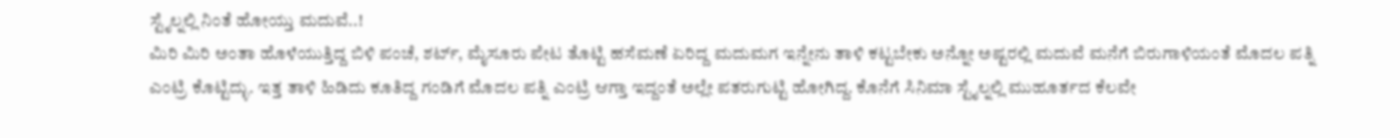ಸ್ಟೈಲ್ನಲ್ಲಿ ನಿಂತೆ ಹೋಯ್ತು ಮದುವೆ..!
ಮಿರಿ ಮಿರಿ ಅಂತಾ ಹೊಳೆಯುತ್ತಿದ್ದ ಬಿಳಿ ಪಂಚೆ, ಶರ್ಟ್, ಮೈಸೂರು ಪೇಟ ತೊಟ್ಟಿ ಹಸೆಮಣೆ ಏರಿದ್ದ ಮದುಮಗ ಇನ್ನೇನು ತಾಳಿ ಕಟ್ಟಬೇಕು ಅನ್ನೋ ಅಷ್ಟರಲ್ಲಿ ಮದುವೆ ಮನೆಗೆ ಬಿರುಗಾಳಿಯಂತೆ ಮೊದಲ ಪತ್ನಿ ಎಂಟ್ರಿ ಕೊಟ್ಟಿದ್ಳು. ಇತ್ತ ತಾಳಿ ಹಿಡಿದು ಕೂತಿದ್ದ ಗಂಡಿಗೆ ಮೊದಲ ಪತ್ನಿ ಎಂಟ್ರಿ ಆಗ್ತಾ ಇದ್ದಂತೆ ಅಲ್ಲೇ ಪತರುಗುಟ್ಟಿ ಹೋಗಿದ್ದ. ಕೊನೆಗೆ ಸಿನಿಮಾ ಸ್ಟೈಲ್ನಲ್ಲಿ ಮುಹೂರ್ತದ ಕೆಲವೇ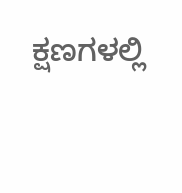ಕ್ಷಣಗಳಲ್ಲಿ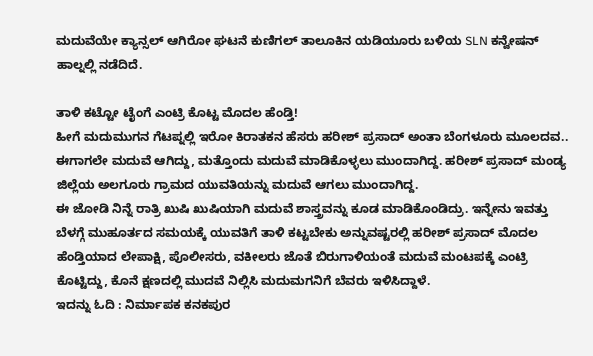ಮದುವೆಯೇ ಕ್ಯಾನ್ಸಲ್ ಆಗಿರೋ ಘಟನೆ ಕುಣಿಗಲ್ ತಾಲೂಕಿನ ಯಡಿಯೂರು ಬಳಿಯ SLN ಕನ್ವೇಷನ್ ಹಾಲ್ನಲ್ಲಿ ನಡೆದಿದೆ.

ತಾಳಿ ಕಟ್ಟೋ ಟೈಂಗೆ ಎಂಟ್ರಿ ಕೊಟ್ಟ ಮೊದಲ ಹೆಂಡ್ತಿ!
ಹೀಗೆ ಮದುಮುಗನ ಗೆಟಪ್ನಲ್ಲಿ ಇರೋ ಕಿರಾತಕನ ಹೆಸರು ಹರೀಶ್ ಪ್ರಸಾದ್ ಅಂತಾ ಬೆಂಗಳೂರು ಮೂಲದವ.. ಈಗಾಗಲೇ ಮದುವೆ ಆಗಿದ್ದು, ಮತ್ತೊಂದು ಮದುವೆ ಮಾಡಿಕೊಳ್ಳಲು ಮುಂದಾಗಿದ್ದ. ಹರೀಶ್ ಪ್ರಸಾದ್ ಮಂಡ್ಯ ಜಿಲ್ಲೆಯ ಅಲಗೂರು ಗ್ರಾಮದ ಯುವತಿಯನ್ನು ಮದುವೆ ಆಗಲು ಮುಂದಾಗಿದ್ದ.
ಈ ಜೋಡಿ ನಿನ್ನೆ ರಾತ್ರಿ ಖುಷಿ ಖುಷಿಯಾಗಿ ಮದುವೆ ಶಾಸ್ತ್ರವನ್ನು ಕೂಡ ಮಾಡಿಕೊಂಡಿದ್ರು. ಇನ್ನೇನು ಇವತ್ತು ಬೆಳಗ್ಗೆ ಮುಹೂರ್ತದ ಸಮಯಕ್ಕೆ ಯುವತಿಗೆ ತಾಳಿ ಕಟ್ಟಬೇಕು ಅನ್ನುವಷ್ಟರಲ್ಲಿ ಹರೀಶ್ ಪ್ರಸಾದ್ ಮೊದಲ ಹೆಂಡ್ತಿಯಾದ ಲೇಪಾಕ್ಷಿ, ಪೊಲೀಸರು, ವಕೀಲರು ಜೊತೆ ಬಿರುಗಾಳಿಯಂತೆ ಮದುವೆ ಮಂಟಪಕ್ಕೆ ಎಂಟ್ರಿ ಕೊಟ್ಟಿದ್ದು, ಕೊನೆ ಕ್ಷಣದಲ್ಲಿ ಮುದವೆ ನಿಲ್ಲಿಸಿ ಮದುಮಗನಿಗೆ ಬೆವರು ಇಳಿಸಿದ್ದಾಳೆ.
ಇದನ್ನು ಓದಿ : ನಿರ್ಮಾಪಕ ಕನಕಪುರ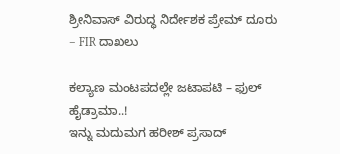ಶ್ರೀನಿವಾಸ್ ವಿರುದ್ಧ ನಿರ್ದೇಶಕ ಪ್ರೇಮ್ ದೂರು – FIR ದಾಖಲು

ಕಲ್ಯಾಣ ಮಂಟಪದಲ್ಲೇ ಜಟಾಪಟಿ – ಫುಲ್ ಹೈಡ್ರಾಮಾ..!
ಇನ್ನು ಮದುಮಗ ಹರೀಶ್ ಪ್ರಸಾದ್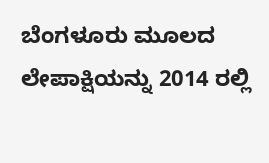ಬೆಂಗಳೂರು ಮೂಲದ ಲೇಪಾಕ್ಷಿಯನ್ನು 2014 ರಲ್ಲಿ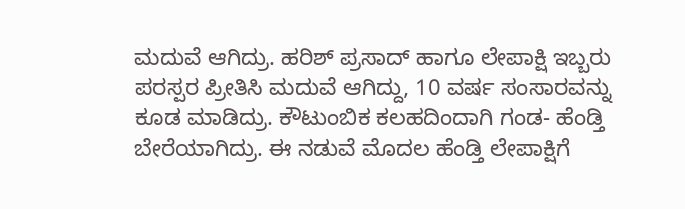ಮದುವೆ ಆಗಿದ್ರು. ಹರಿಶ್ ಪ್ರಸಾದ್ ಹಾಗೂ ಲೇಪಾಕ್ಷಿ ಇಬ್ಬರು ಪರಸ್ಪರ ಪ್ರೀತಿಸಿ ಮದುವೆ ಆಗಿದ್ದು, 10 ವರ್ಷ ಸಂಸಾರವನ್ನು ಕೂಡ ಮಾಡಿದ್ರು. ಕೌಟುಂಬಿಕ ಕಲಹದಿಂದಾಗಿ ಗಂಡ- ಹೆಂಡ್ತಿ ಬೇರೆಯಾಗಿದ್ರು. ಈ ನಡುವೆ ಮೊದಲ ಹೆಂಡ್ತಿ ಲೇಪಾಕ್ಷಿಗೆ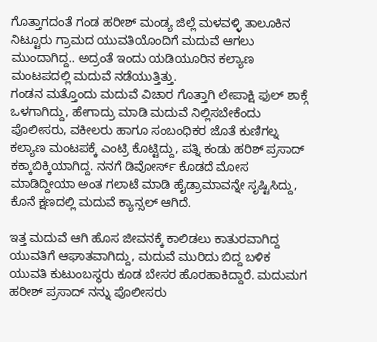ಗೊತ್ತಾಗದಂತೆ ಗಂಡ ಹರೀಶ್ ಮಂಡ್ಯ ಜಿಲ್ಲೆ ಮಳವಳ್ಳಿ ತಾಲೂಕಿನ ನಿಟ್ಟೂರು ಗ್ರಾಮದ ಯುವತಿಯೊಂದಿಗೆ ಮದುವೆ ಆಗಲು ಮುಂದಾಗಿದ್ದ.. ಅದ್ರಂತೆ ಇಂದು ಯಡಿಯೂರಿನ ಕಲ್ಯಾಣ ಮಂಟಪದಲ್ಲಿ ಮದುವೆ ನಡೆಯುತ್ತಿತ್ತು.
ಗಂಡನ ಮತ್ತೊಂದು ಮದುವೆ ವಿಚಾರ ಗೊತ್ತಾಗಿ ಲೇಪಾಕ್ಷಿ ಫುಲ್ ಶಾಕ್ಗೆ ಒಳಗಾಗಿದ್ದು, ಹೇಗಾದ್ರು ಮಾಡಿ ಮದುವೆ ನಿಲ್ಲಿಸಬೇಕೆಂದು ಪೊಲೀಸರು, ವಕೀಲರು ಹಾಗೂ ಸಂಬಂಧಿಕರ ಜೊತೆ ಕುಣಿಗಲ್ನ ಕಲ್ಯಾಣ ಮಂಟಪಕ್ಕೆ ಎಂಟ್ರಿ ಕೊಟ್ಟಿದ್ದು, ಪತ್ನಿ ಕಂಡು ಹರಿಶ್ ಪ್ರಸಾದ್ ಕಕ್ಕಾಬಿಕ್ಕಿಯಾಗಿದ್ದ. ನನಗೆ ಡಿವೋರ್ಸ್ ಕೊಡದೆ ಮೋಸ ಮಾಡಿದ್ದೀಯಾ ಅಂತ ಗಲಾಟೆ ಮಾಡಿ ಹೈಡ್ರಾಮಾವನ್ನೇ ಸೃಷ್ಟಿಸಿದ್ದು, ಕೊನೆ ಕ್ಷಣದಲ್ಲಿ ಮದುವೆ ಕ್ಯಾನ್ಸಲ್ ಆಗಿದೆ.

ಇತ್ತ ಮದುವೆ ಆಗಿ ಹೊಸ ಜೀವನಕ್ಕೆ ಕಾಲಿಡಲು ಕಾತುರವಾಗಿದ್ದ ಯುವತಿಗೆ ಆಘಾತವಾಗಿದ್ದು, ಮದುವೆ ಮುರಿದು ಬಿದ್ದ ಬಳಿಕ ಯುವತಿ ಕುಟುಂಬಸ್ಥರು ಕೂಡ ಬೇಸರ ಹೊರಹಾಕಿದ್ದಾರೆ. ಮದುಮಗ ಹರೀಶ್ ಪ್ರಸಾದ್ ನನ್ನು ಪೊಲೀಸರು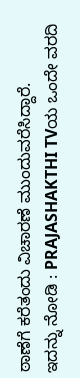ಠಾಣೆಗೆ ಕರೆತಂದು ವಿಚಾರಣೆ ಮುಂದುವರೆಸಿದ್ದಾರೆ.
ಇದನ್ನು ನೋಡಿ : PRAJASHAKTHI TVಯ ಒಂದೇ ವರದಿ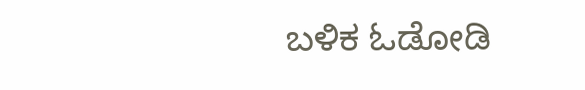ಬಳಿಕ ಓಡೋಡಿ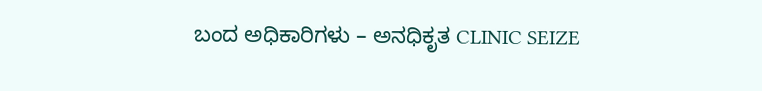ಬಂದ ಅಧಿಕಾರಿಗಳು – ಅನಧಿಕೃತ CLINIC SEIZE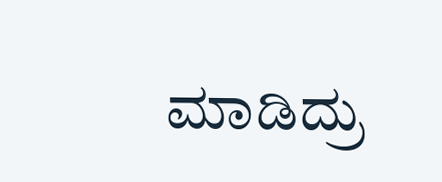ಮಾಡಿದ್ರು